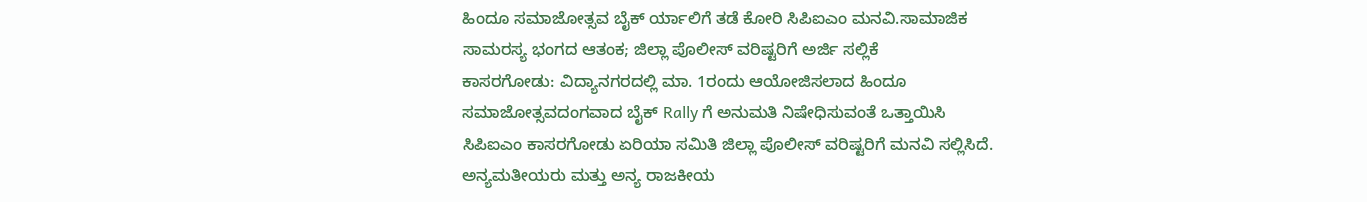ಹಿಂದೂ ಸಮಾಜೋತ್ಸವ ಬೈಕ್ ರ್ಯಾಲಿಗೆ ತಡೆ ಕೋರಿ ಸಿಪಿಐಎಂ ಮನವಿ.ಸಾಮಾಜಿಕ ಸಾಮರಸ್ಯ ಭಂಗದ ಆತಂಕ; ಜಿಲ್ಲಾ ಪೊಲೀಸ್ ವರಿಷ್ಟರಿಗೆ ಅರ್ಜಿ ಸಲ್ಲಿಕೆ
ಕಾಸರಗೋಡು: ವಿದ್ಯಾನಗರದಲ್ಲಿ ಮಾ. 1ರಂದು ಆಯೋಜಿಸಲಾದ ಹಿಂದೂ ಸಮಾಜೋತ್ಸವದಂಗವಾದ ಬೈಕ್ Rally ಗೆ ಅನುಮತಿ ನಿಷೇಧಿಸುವಂತೆ ಒತ್ತಾಯಿಸಿ ಸಿಪಿಐಎಂ ಕಾಸರಗೋಡು ಏರಿಯಾ ಸಮಿತಿ ಜಿಲ್ಲಾ ಪೊಲೀಸ್ ವರಿಷ್ಟರಿಗೆ ಮನವಿ ಸಲ್ಲಿಸಿದೆ. ಅನ್ಯಮತೀಯರು ಮತ್ತು ಅನ್ಯ ರಾಜಕೀಯ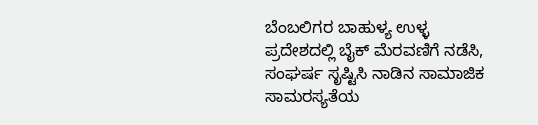ಬೆಂಬಲಿಗರ ಬಾಹುಳ್ಯ ಉಳ್ಳ ಪ್ರದೇಶದಲ್ಲಿ ಬೈಕ್ ಮೆರವಣಿಗೆ ನಡೆಸಿ, ಸಂಘರ್ಷ ಸೃಷ್ಟಿಸಿ ನಾಡಿನ ಸಾಮಾಜಿಕ ಸಾಮರಸ್ಯತೆಯ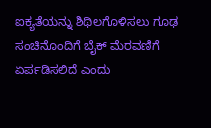ಐಕ್ಯತೆಯನ್ನು ಶಿಥಿಲಗೊಳಿಸಲು ಗೂಢ ಸಂಚಿನೊಂದಿಗೆ ಬೈಕ್ ಮೆರವಣಿಗೆ ಏರ್ಪಡಿಸಲಿದೆ ಎಂದು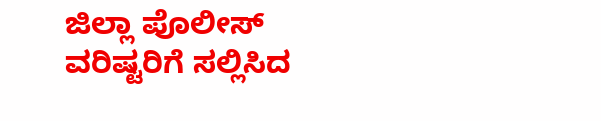ಜಿಲ್ಲಾ ಪೊಲೀಸ್ ವರಿಷ್ಟರಿಗೆ ಸಲ್ಲಿಸಿದ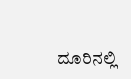ದೂರಿನಲ್ಲಿ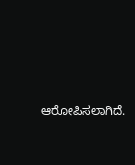ಆರೋಪಿಸಲಾಗಿದೆ.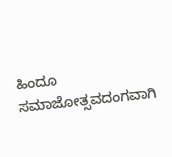ಹಿಂದೂ ಸಮಾಜೋತ್ಸವದಂಗವಾಗಿ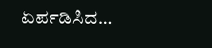ಏರ್ಪಡಿಸಿದ…